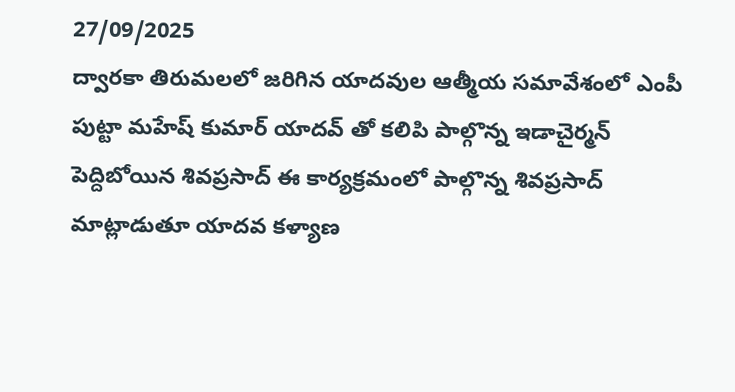27/09/2025
ద్వారకా తిరుమలలో జరిగిన యాదవుల ఆత్మీయ సమావేశంలో ఎంపీ పుట్టా మహేష్ కుమార్ యాదవ్ తో కలిపి పాల్గొన్న ఇడాచైర్మన్ పెద్దిబోయిన శివప్రసాద్ ఈ కార్యక్రమంలో పాల్గొన్న శివప్రసాద్ మాట్లాడుతూ యాదవ కళ్యాణ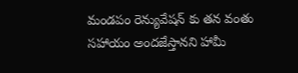మండపం రెన్యువేషన్ కు తన వంతు సహాయం అందజేస్తానని హామీ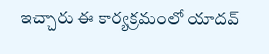ఇచ్చారు ఈ కార్యక్రమంలో యాదవ్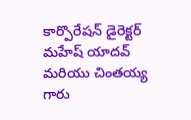కార్పొరేషన్ డైరెక్టర్ మహేష్ యాదవ్ మరియు చింతయ్య గారు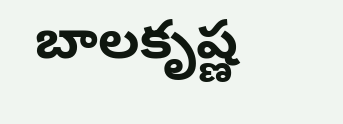బాలకృష్ణ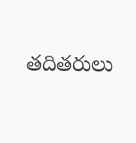తదితరులు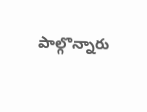పాల్గొన్నారు